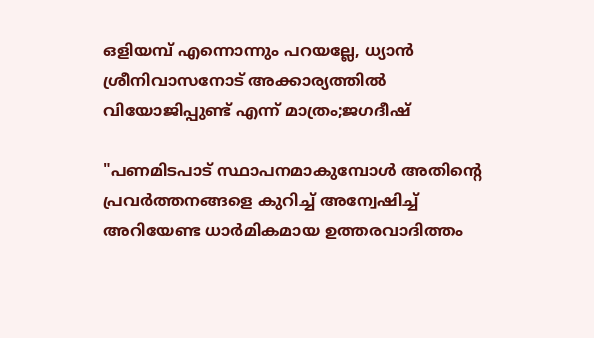ഒളിയമ്പ് എന്നൊന്നും പറയല്ലേ, ധ്യാൻ ശ്രീനിവാസനോട് അക്കാര്യത്തിൽ വിയോജിപ്പുണ്ട് എന്ന് മാത്രം;ജഗദീഷ്

"പണമിടപാട് സ്ഥാപനമാകുമ്പോള്‍ അതിന്റെ പ്രവര്‍ത്തനങ്ങളെ കുറിച്ച് അന്വേഷിച്ച് അറിയേണ്ട ധാര്‍മികമായ ഉത്തരവാദിത്തം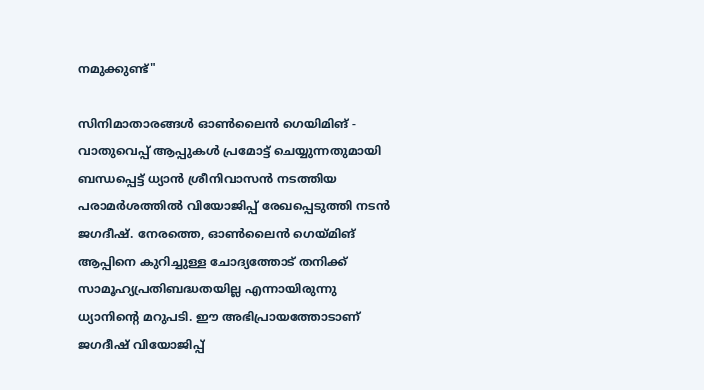നമുക്കുണ്ട്"

സിനിമാതാരങ്ങള്‍ ഓണ്‍ലൈന്‍ ഗെയിമിങ് - വാതുവെപ്പ് ആപ്പുകള്‍ പ്രമോട്ട് ചെയ്യുന്നതുമായി ബന്ധപ്പെട്ട് ധ്യാന്‍ ശ്രീനിവാസന്‍ നടത്തിയ പരാമര്‍ശത്തില്‍ വിയോജിപ്പ് രേഖപ്പെടുത്തി നടന്‍ ജഗദീഷ്. നേരത്തെ, ഓണ്‍ലൈന്‍ ഗെയ്മിങ് ആപ്പിനെ കുറിച്ചുള്ള ചോദ്യത്തോട് തനിക്ക് സാമൂഹ്യപ്രതിബദ്ധതയില്ല എന്നായിരുന്നു ധ്യാനിന്റെ മറുപടി. ഈ അഭിപ്രായത്തോടാണ് ജഗദീഷ് വിയോജിപ്പ്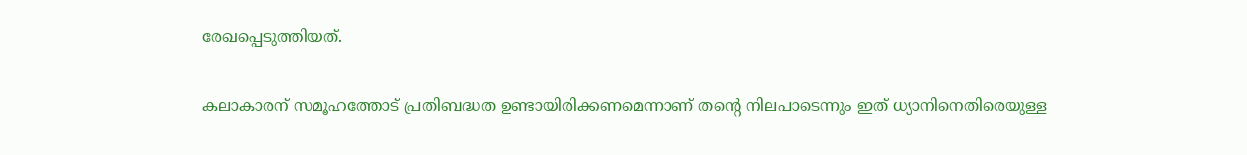രേഖപ്പെടുത്തിയത്.

കലാകാരന് സമൂഹത്തോട് പ്രതിബദ്ധത ഉണ്ടായിരിക്കണമെന്നാണ് തന്റെ നിലപാടെന്നും ഇത് ധ്യാനിനെതിരെയുള്ള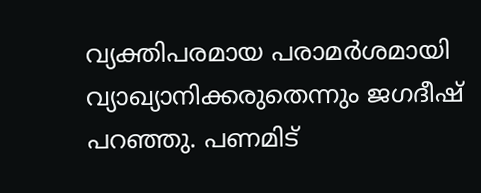വ്യക്തിപരമായ പരാമര്‍ശമായി വ്യാഖ്യാനിക്കരുതെന്നും ജഗദീഷ് പറഞ്ഞു. പണമിട്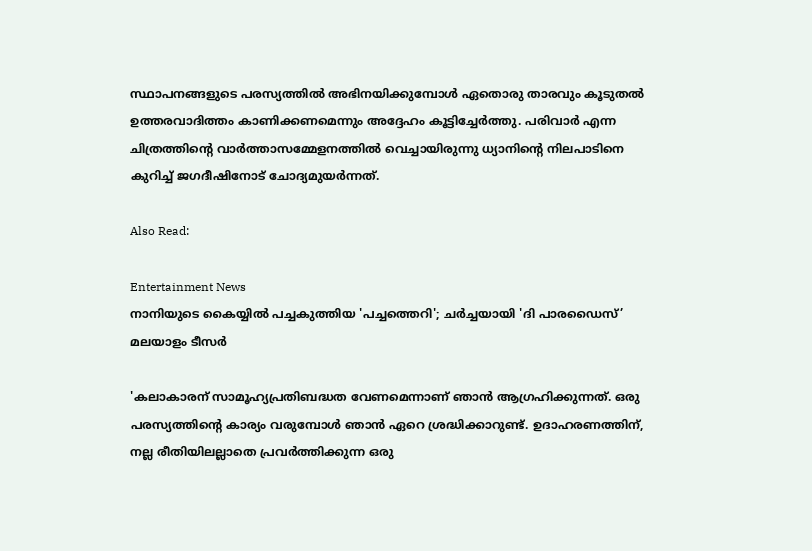സ്ഥാപനങ്ങളുടെ പരസ്യത്തില്‍ അഭിനയിക്കുമ്പോള്‍ ഏതൊരു താരവും കൂടുതല്‍ ഉത്തരവാദിത്തം കാണിക്കണമെന്നും അദ്ദേഹം കൂട്ടിച്ചേര്‍ത്തു. പരിവാര്‍ എന്ന ചിത്രത്തിന്റെ വാര്‍ത്താസമ്മേളനത്തില്‍ വെച്ചായിരുന്നു ധ്യാനിന്റെ നിലപാടിനെ കുറിച്ച് ജഗദീഷിനോട് ചോദ്യമുയര്‍ന്നത്.

Also Read:

Entertainment News
നാനിയുടെ കൈയ്യിൽ പച്ചകുത്തിയ 'പച്ചത്തെറി'; ചർച്ചയായി 'ദി പാരഡൈസ്’ മലയാളം ടീസർ

'കലാകാരന് സാമൂഹ്യപ്രതിബദ്ധത വേണമെന്നാണ് ഞാന്‍ ആഗ്രഹിക്കുന്നത്. ഒരു പരസ്യത്തിന്റെ കാര്യം വരുമ്പോള്‍ ഞാന്‍ ഏറെ ശ്രദ്ധിക്കാറുണ്ട്. ഉദാഹരണത്തിന്, നല്ല രീതിയിലല്ലാതെ പ്രവര്‍ത്തിക്കുന്ന ഒരു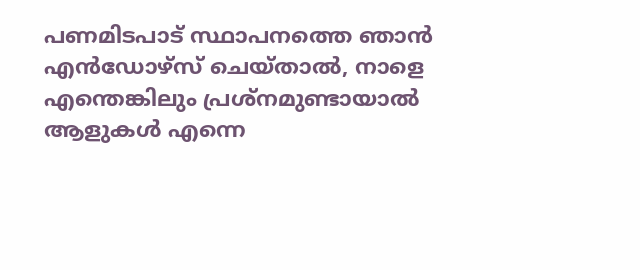പണമിടപാട് സ്ഥാപനത്തെ ഞാന്‍ എന്‍ഡോഴ്‌സ് ചെയ്താല്‍, നാളെ എന്തെങ്കിലും പ്രശ്‌നമുണ്ടായാല്‍ ആളുകള്‍ എന്നെ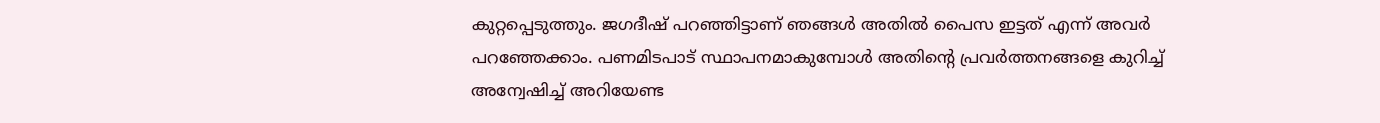കുറ്റപ്പെടുത്തും. ജഗദീഷ് പറഞ്ഞിട്ടാണ് ഞങ്ങള്‍ അതില്‍ പൈസ ഇട്ടത് എന്ന് അവര്‍ പറഞ്ഞേക്കാം. പണമിടപാട് സ്ഥാപനമാകുമ്പോള്‍ അതിന്റെ പ്രവര്‍ത്തനങ്ങളെ കുറിച്ച് അന്വേഷിച്ച് അറിയേണ്ട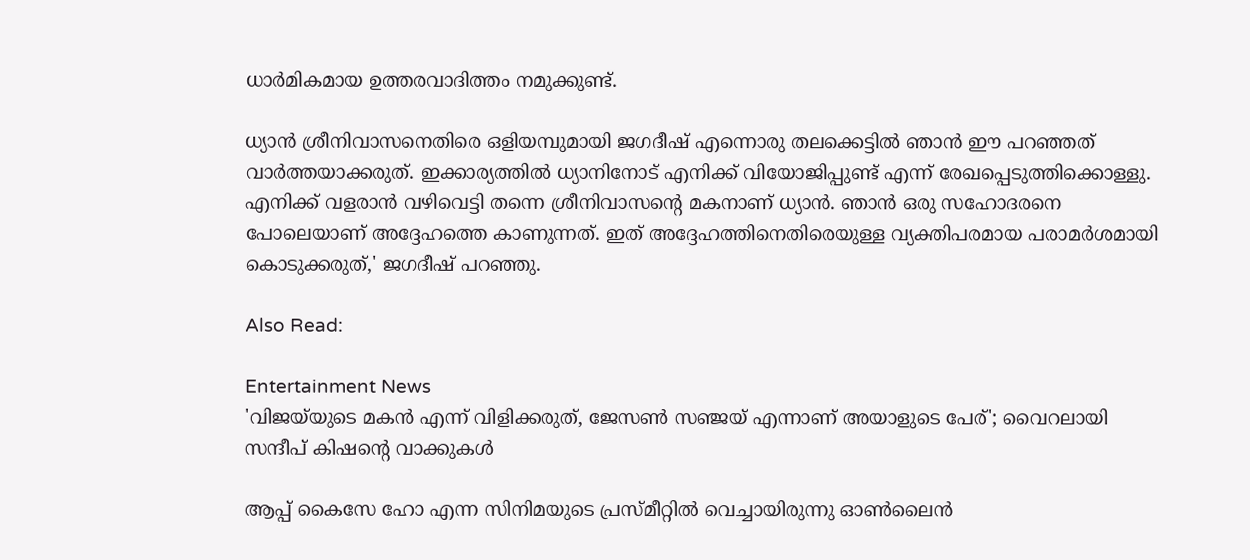ധാര്‍മികമായ ഉത്തരവാദിത്തം നമുക്കുണ്ട്.

ധ്യാന്‍ ശ്രീനിവാസനെതിരെ ഒളിയമ്പുമായി ജഗദീഷ് എന്നൊരു തലക്കെട്ടില്‍ ഞാന്‍ ഈ പറഞ്ഞത് വാര്‍ത്തയാക്കരുത്. ഇക്കാര്യത്തില്‍ ധ്യാനിനോട് എനിക്ക് വിയോജിപ്പുണ്ട് എന്ന് രേഖപ്പെടുത്തിക്കൊള്ളു. എനിക്ക് വളരാന്‍ വഴിവെട്ടി തന്നെ ശ്രീനിവാസന്റെ മകനാണ് ധ്യാന്‍. ഞാന്‍ ഒരു സഹോദരനെ പോലെയാണ് അദ്ദേഹത്തെ കാണുന്നത്. ഇത് അദ്ദേഹത്തിനെതിരെയുള്ള വ്യക്തിപരമായ പരാമര്‍ശമായി കൊടുക്കരുത്,' ജഗദീഷ് പറഞ്ഞു.

Also Read:

Entertainment News
'വിജയ്‌യുടെ മകൻ എന്ന് വിളിക്കരുത്, ജേസൺ സഞ്ജയ് എന്നാണ് അയാളുടെ പേര്'; വൈറലായി സന്ദീപ് കിഷന്റെ വാക്കുകൾ

ആപ്പ് കൈസേ ഹോ എന്ന സിനിമയുടെ പ്രസ്മീറ്റില്‍ വെച്ചായിരുന്നു ഓണ്‍ലൈന്‍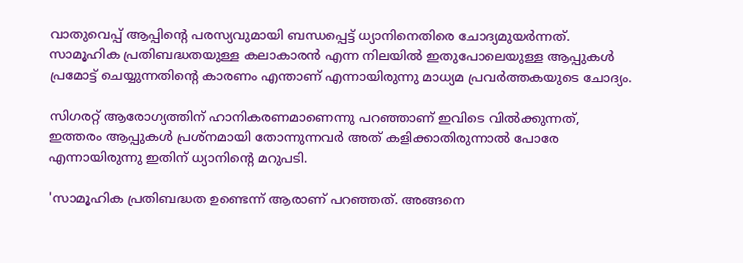വാതുവെപ്പ് ആപ്പിന്റെ പരസ്യവുമായി ബന്ധപ്പെട്ട് ധ്യാനിനെതിരെ ചോദ്യമുയര്‍ന്നത്. സാമൂഹിക പ്രതിബദ്ധതയുള്ള കലാകാരന്‍ എന്ന നിലയില്‍ ഇതുപോലെയുള്ള ആപ്പുകള്‍ പ്രമോട്ട് ചെയ്യുന്നതിന്റെ കാരണം എന്താണ് എന്നായിരുന്നു മാധ്യമ പ്രവര്‍ത്തകയുടെ ചോദ്യം.

സിഗരറ്റ് ആരോഗ്യത്തിന് ഹാനികരണമാണെന്നു പറഞ്ഞാണ് ഇവിടെ വില്‍ക്കുന്നത്, ഇത്തരം ആപ്പുകള്‍ പ്രശ്‌നമായി തോന്നുന്നവര്‍ അത് കളിക്കാതിരുന്നാല്‍ പോരേ എന്നായിരുന്നു ഇതിന് ധ്യാനിന്റെ മറുപടി.

'സാമൂഹിക പ്രതിബദ്ധത ഉണ്ടെന്ന് ആരാണ് പറഞ്ഞത്. അങ്ങനെ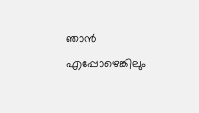ഞാന്‍ എപ്പോഴെങ്കിലും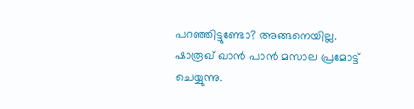പറഞ്ഞിട്ടുണ്ടോ? അങ്ങനെയില്ല. ഷാരൂഖ് ഖാന്‍ പാന്‍ മസാല പ്രമോട്ട് ചെയ്യുന്നു.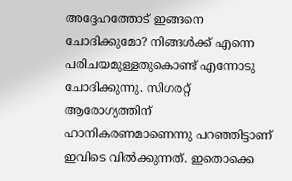അദ്ദേഹത്തോട് ഇങ്ങനെ ചോദിക്കുമോ? നിങ്ങള്‍ക്ക് എന്നെ പരിചയമുള്ളതുകൊണ്ട് എന്നോടു ചോദിക്കുന്നു. സിഗരറ്റ് ആരോഗ്യത്തിന് ഹാനികരണമാണെന്നു പറഞ്ഞിട്ടാണ് ഇവിടെ വില്‍ക്കുന്നത്. ഇതൊക്കെ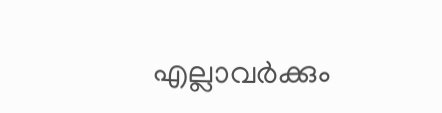എല്ലാവര്‍ക്കും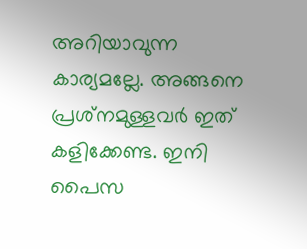അറിയാവുന്ന കാര്യമല്ലേ. അങ്ങനെ പ്രശ്‌നമുള്ളവര്‍ ഇത് കളിക്കേണ്ട. ഇനി പൈസ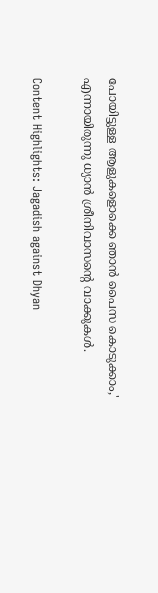പോയിട്ടുള്ള ആളുകളൊക്കെ ഞാന്‍ പൈസ കൊടുക്കാം,' എന്നായിരുന്നു ധ്യാന്‍ ശ്രീനിവാസന്റെ വാക്കുകള്‍.

Content Highlights: Jagadish against Dhyan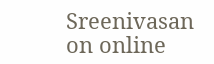Sreenivasan on online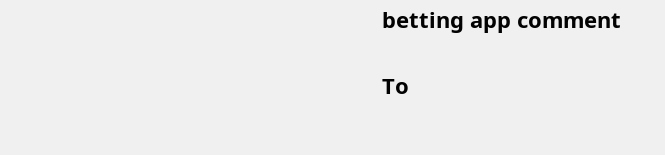betting app comment

To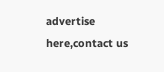advertise here,contact us